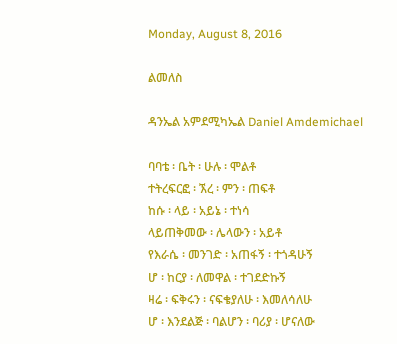Monday, August 8, 2016

ልመለስ

ዳንኤል አምደሚካኤል Daniel Amdemichael

ባባቴ ፡ ቤት ፡ ሁሉ ፡ ሞልቶ
ተትረፍርፎ ፡ ኧረ ፡ ምን ፡ ጠፍቶ
ከሱ ፡ ላይ ፡ አይኔ ፡ ተነሳ
ላይጠቅመው ፡ ሌላውን ፡ አይቶ
የእራሴ ፡ መንገድ ፡ አጠፋኝ ፡ ተጎዳሁኝ
ሆ ፡ ከርያ ፡ ለመዋል ፡ ተገደድኩኝ
ዛሬ ፡ ፍቅሩን ፡ ናፍቄያለሁ ፡ እመለሳለሁ
ሆ ፡ እንደልጅ ፡ ባልሆን ፡ ባሪያ ፡ ሆናለው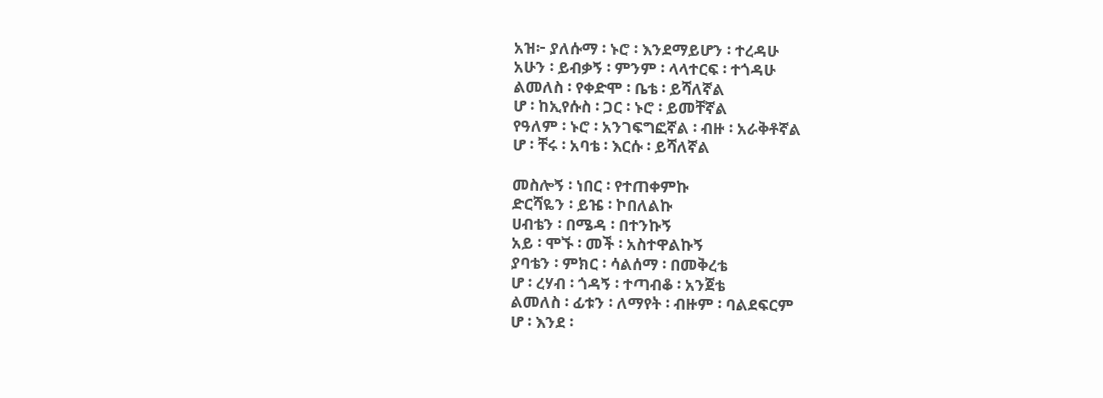አዝ፦ ያለሱማ ፡ ኑሮ ፡ እንደማይሆን ፡ ተረዳሁ
አሁን ፡ ይብቃኝ ፡ ምንም ፡ ላላተርፍ ፡ ተጎዳሁ
ልመለስ ፡ የቀድሞ ፡ ቤቴ ፡ ይሻለኛል
ሆ ፡ ከኢየሱስ ፡ ጋር ፡ ኑሮ ፡ ይመቸኛል
የዓለም ፡ ኑሮ ፡ አንገፍግፎኛል ፡ ብዙ ፡ አራቅቶኛል
ሆ ፡ ቸሩ ፡ አባቴ ፡ እርሱ ፡ ይሻለኛል

መስሎኝ ፡ ነበር ፡ የተጠቀምኩ
ድርሻዬን ፡ ይዤ ፡ ኮበለልኩ
ሀብቴን ፡ በሜዳ ፡ በተንኩኝ
አይ ፡ ሞኙ ፡ መች ፡ አስተዋልኩኝ
ያባቴን ፡ ምክር ፡ ሳልሰማ ፡ በመቅረቴ
ሆ ፡ ረሃብ ፡ ጎዳኝ ፡ ተጣብቆ ፡ አንጀቴ
ልመለስ ፡ ፊቱን ፡ ለማየት ፡ ብዙም ፡ ባልደፍርም
ሆ ፡ እንደ ፡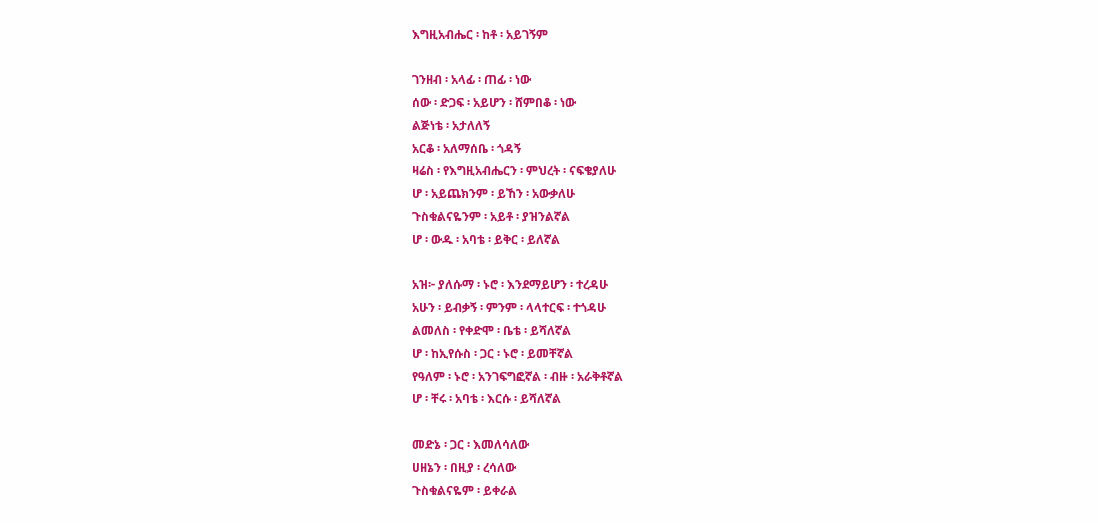እግዚአብሔር ፡ ከቶ ፡ አይገኝም

ገንዘብ ፡ አላፊ ፡ ጠፊ ፡ ነው
ሰው ፡ ድጋፍ ፡ አይሆን ፡ ሸምበቆ ፡ ነው
ልጅነቴ ፡ አታለለኝ
አርቆ ፡ አለማሰቤ ፡ ጎዳኝ
ዛሬስ ፡ የእግዚአብሔርን ፡ ምህረት ፡ ናፍቄያለሁ
ሆ ፡ አይጨክንም ፡ ይኸን ፡ አውቃለሁ
ጉስቁልናዬንም ፡ አይቶ ፡ ያዝንልኛል
ሆ ፡ ውዱ ፡ አባቴ ፡ ይቅር ፡ ይለኛል

አዝ፦ ያለሱማ ፡ ኑሮ ፡ እንደማይሆን ፡ ተረዳሁ
አሁን ፡ ይብቃኝ ፡ ምንም ፡ ላላተርፍ ፡ ተጎዳሁ
ልመለስ ፡ የቀድሞ ፡ ቤቴ ፡ ይሻለኛል
ሆ ፡ ከኢየሱስ ፡ ጋር ፡ ኑሮ ፡ ይመቸኛል
የዓለም ፡ ኑሮ ፡ አንገፍግፎኛል ፡ ብዙ ፡ አራቅቶኛል
ሆ ፡ ቸሩ ፡ አባቴ ፡ እርሱ ፡ ይሻለኛል

መድኔ ፡ ጋር ፡ እመለሳለው
ሀዘኔን ፡ በዚያ ፡ ረሳለው
ጉስቁልናዬም ፡ ይቀራል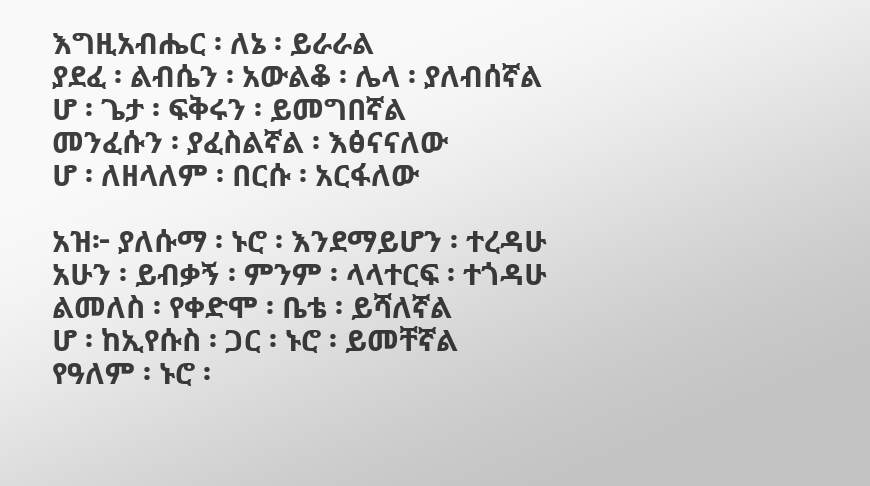እግዚአብሔር ፡ ለኔ ፡ ይራራል
ያደፈ ፡ ልብሴን ፡ አውልቆ ፡ ሌላ ፡ ያለብሰኛል
ሆ ፡ ጌታ ፡ ፍቅሩን ፡ ይመግበኛል
መንፈሱን ፡ ያፈስልኛል ፡ እፅናናለው
ሆ ፡ ለዘላለም ፡ በርሱ ፡ አርፋለው

አዝ፦ ያለሱማ ፡ ኑሮ ፡ እንደማይሆን ፡ ተረዳሁ
አሁን ፡ ይብቃኝ ፡ ምንም ፡ ላላተርፍ ፡ ተጎዳሁ
ልመለስ ፡ የቀድሞ ፡ ቤቴ ፡ ይሻለኛል
ሆ ፡ ከኢየሱስ ፡ ጋር ፡ ኑሮ ፡ ይመቸኛል
የዓለም ፡ ኑሮ ፡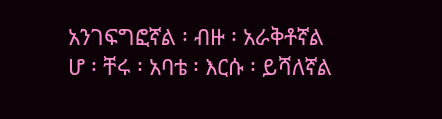አንገፍግፎኛል ፡ ብዙ ፡ አራቅቶኛል
ሆ ፡ ቸሩ ፡ አባቴ ፡ እርሱ ፡ ይሻለኛል